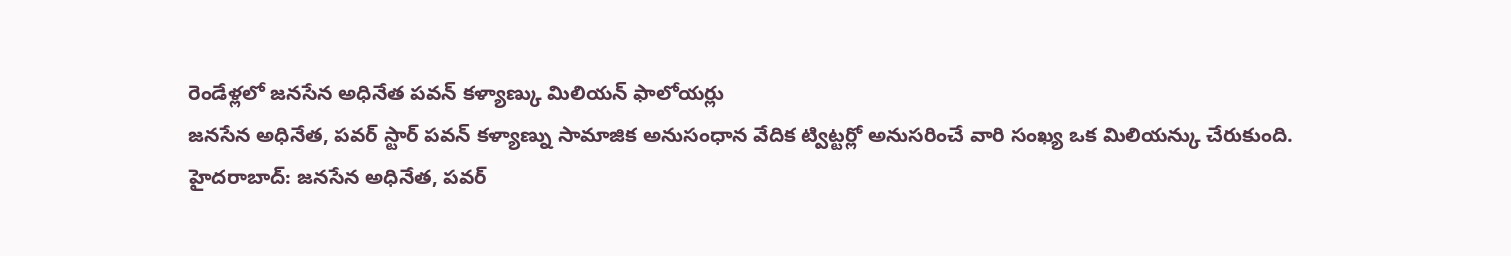రెండేళ్లలో జనసేన అధినేత పవన్ కళ్యాణ్కు మిలియన్ ఫాలోయర్లు
జనసేన అధినేత, పవర్ స్టార్ పవన్ కళ్యాణ్ను సామాజిక అనుసంధాన వేదిక ట్విట్టర్లో అనుసరించే వారి సంఖ్య ఒక మిలియన్కు చేరుకుంది.
హైదరాబాద్: జనసేన అధినేత, పవర్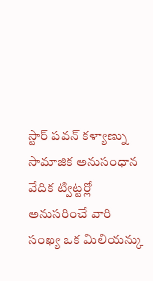స్టార్ పవన్ కళ్యాణ్ను సామాజిక అనుసంధాన వేదిక ట్విట్టర్లో అనుసరించే వారి సంఖ్య ఒక మిలియన్కు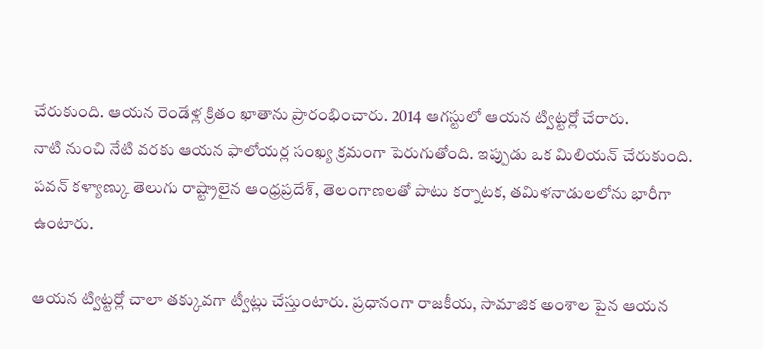చేరుకుంది. ఆయన రెండేళ్ల క్రితం ఖాతాను ప్రారంభించారు. 2014 ఆగస్టులో ఆయన ట్విట్టర్లో చేరారు.
నాటి నుంచి నేటి వరకు ఆయన ఫాలోయర్ల సంఖ్య క్రమంగా పెరుగుతోంది. ఇప్పుడు ఒక మిలియన్ చేరుకుంది. పవన్ కళ్యాణ్కు తెలుగు రాష్ట్రాలైన ఆంధ్రప్రదేశ్, తెలంగాణలతో పాటు కర్నాటక, తమిళనాడులలోను భారీగా ఉంటారు.

ఆయన ట్విట్టర్లో చాలా తక్కువగా ట్వీట్లు చేస్తుంటారు. ప్రధానంగా రాజకీయ, సామాజిక అంశాల పైన ఆయన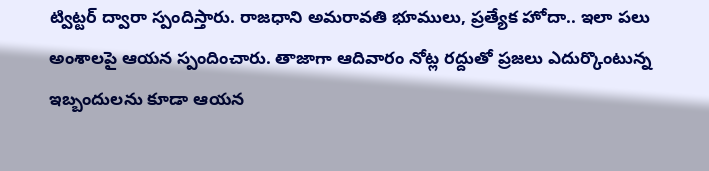ట్విట్టర్ ద్వారా స్పందిస్తారు. రాజధాని అమరావతి భూములు, ప్రత్యేక హోదా.. ఇలా పలు అంశాలపై ఆయన స్పందించారు. తాజాగా ఆదివారం నోట్ల రద్దుతో ప్రజలు ఎదుర్కొంటున్న ఇబ్బందులను కూడా ఆయన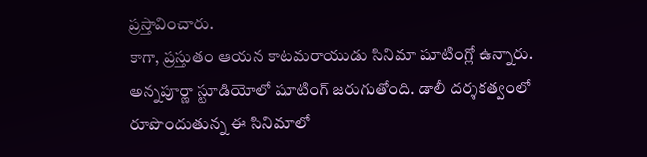ప్రస్తావించారు.
కాగా, ప్రస్తుతం ఆయన కాటమరాయుడు సినిమా షూటింగ్లో ఉన్నారు. అన్నపూర్ణా స్టూడియోలో షూటింగ్ జరుగుతోంది. డాలీ దర్శకత్వంలో రూపొందుతున్న ఈ సినిమాలో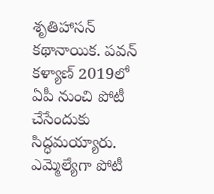శృతిహాసన్ కథానాయిక. పవన్ కళ్యాణ్ 2019లో ఏపీ నుంచి పోటీ చేసేందుకు సిద్ధమయ్యారు. ఎమ్మెల్యేగా పోటీ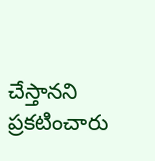చేస్తానని ప్రకటించారు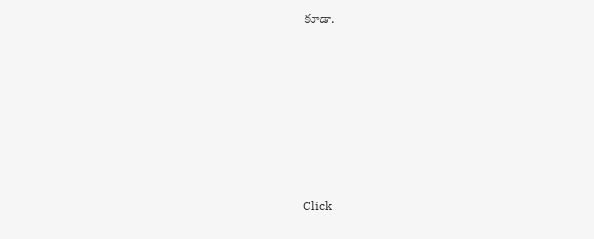కూడా.












Click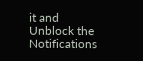it and Unblock the Notifications